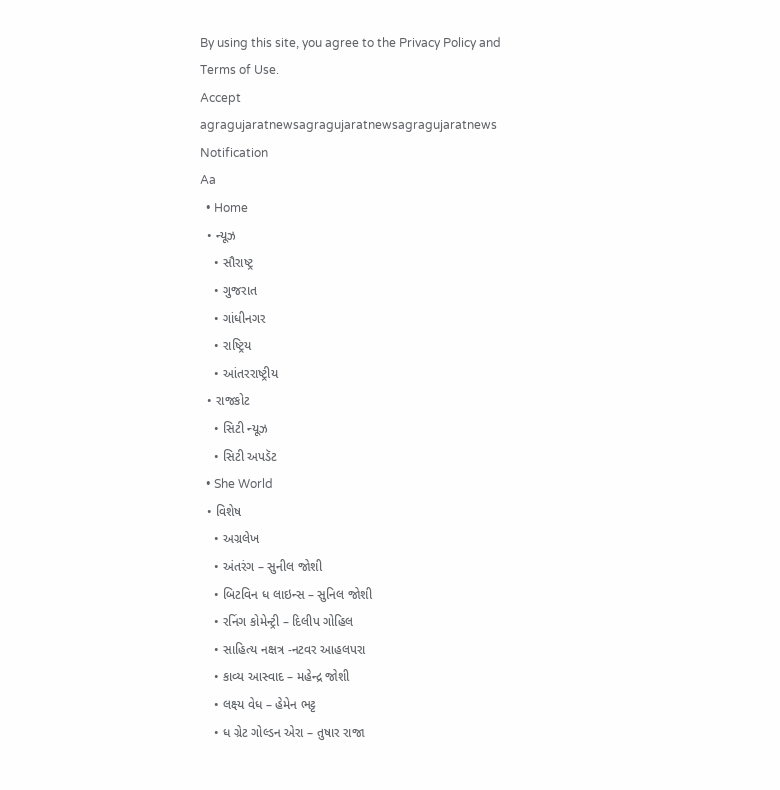By using this site, you agree to the Privacy Policy and Terms of Use.
Accept
agragujaratnewsagragujaratnewsagragujaratnews
Notification
Aa
  • Home
  • ન્યૂઝ
    • સૌરાષ્ટ્ર
    • ગુજરાત
    • ગાંધીનગર
    • રાષ્ટ્રિય
    • આંતરરાષ્ટ્રીય
  • રાજકોટ
    • સિટી ન્યૂઝ
    • સિટી અપડૅટ
  • She World
  • વિશેષ
    • અગ્રલેખ
    • અંતરંગ – સુનીલ જોશી
    • બિટવિન ધ લાઇન્સ – સુનિલ જોશી
    • રનિંગ કોમેન્ટ્રી – દિલીપ ગોહિલ
    • સાહિત્ય નક્ષત્ર -નટવર આહલપરા
    • કાવ્ય આસ્વાદ – મહેન્દ્ર જોશી
    • લક્ષ્ય વેધ – હેમેન ભટ્ટ
    • ધ ગ્રેટ ગોલ્ડન એરા – તુષાર રાજા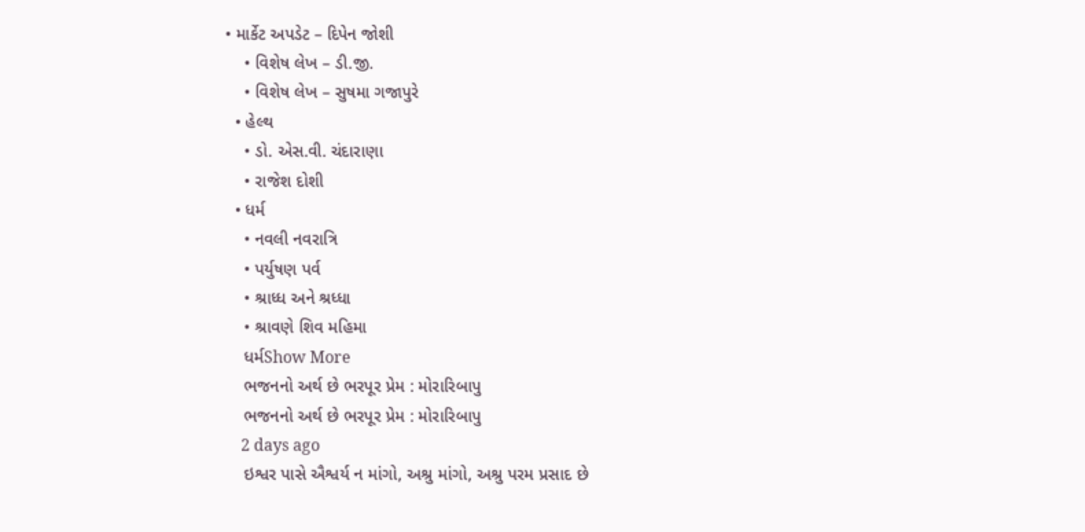• માર્કેટ અપડેટ – દિપેન જોશી
    • વિશેષ લેખ – ડી.જી.
    • વિશેષ લેખ – સુષમા ગજાપુરે
  • હેલ્થ
    • ડો. એસ.વી. ચંદારાણા
    • રાજેશ દોશી
  • ધર્મ
    • નવલી નવરાત્રિ
    • પર્યુષણ પર્વ
    • શ્રાધ્ધ અને શ્રધ્ધા
    • શ્રાવણે શિવ મહિમા
    ધર્મShow More
    ભજનનો અર્થ છે ભરપૂર પ્રેમ : મોરારિબાપુ
    ભજનનો અર્થ છે ભરપૂર પ્રેમ : મોરારિબાપુ
    2 days ago
    ઇશ્વર પાસે ઐશ્વર્ય ન માંગો, અશ્રુ માંગો, અશ્રુ પરમ પ્રસાદ છે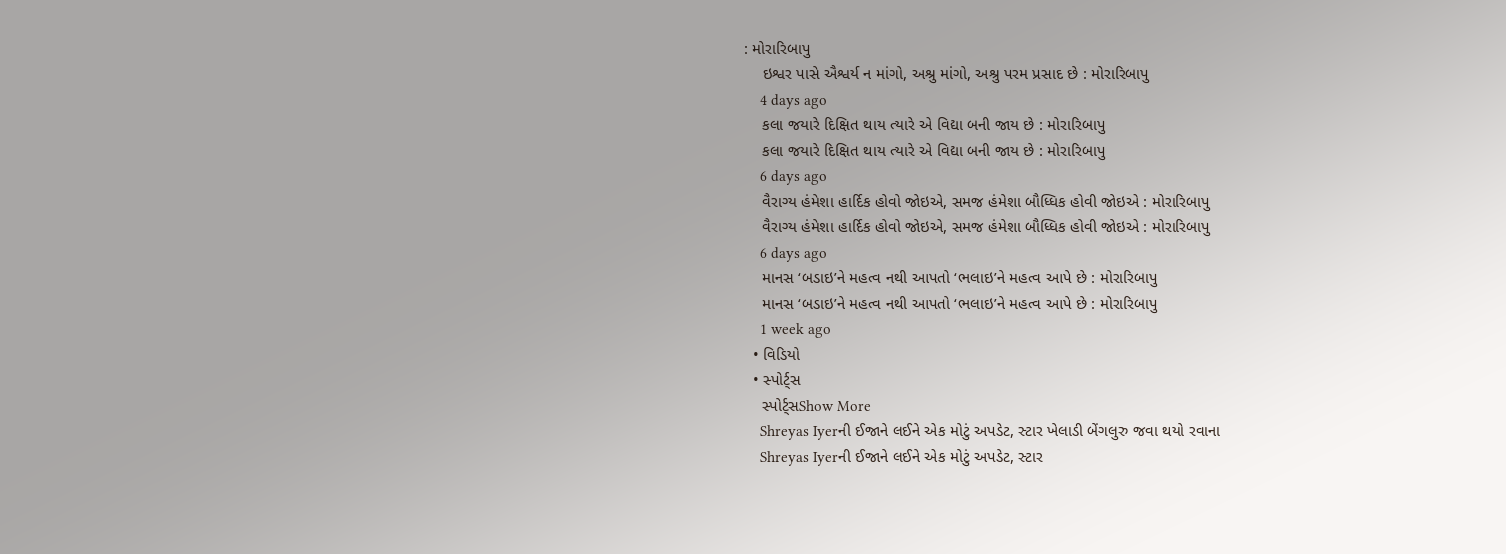: મોરારિબાપુ
    ઇશ્વર પાસે ઐશ્વર્ય ન માંગો, અશ્રુ માંગો, અશ્રુ પરમ પ્રસાદ છે : મોરારિબાપુ
    4 days ago
    કલા જયારે દિક્ષિત થાય ત્યારે એ વિદ્યા બની જાય છે : મોરારિબાપુ
    કલા જયારે દિક્ષિત થાય ત્યારે એ વિદ્યા બની જાય છે : મોરારિબાપુ
    6 days ago
    વૈરાગ્ય હંમેશા હાર્દિક હોવો જોઇએ, સમજ હંમેશા બૌધ્ધિક હોવી જોઇએ : મોરારિબાપુ
    વૈરાગ્ય હંમેશા હાર્દિક હોવો જોઇએ, સમજ હંમેશા બૌધ્ધિક હોવી જોઇએ : મોરારિબાપુ
    6 days ago
    માનસ ‘બડાઇ’ને મહત્વ નથી આપતો ‘ભલાઇ’ને મહત્વ આપે છે : મોરારિબાપુ
    માનસ ‘બડાઇ’ને મહત્વ નથી આપતો ‘ભલાઇ’ને મહત્વ આપે છે : મોરારિબાપુ
    1 week ago
  • વિડિયો
  • સ્પોર્ટ્સ
    સ્પોર્ટ્સShow More
    Shreyas Iyerની ઈજાને લઈને એક મોટું અપડેટ, સ્ટાર ખેલાડી બેંગલુરુ જવા થયો રવાના
    Shreyas Iyerની ઈજાને લઈને એક મોટું અપડેટ, સ્ટાર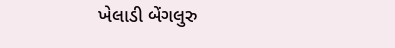ખેલાડી બેંગલુરુ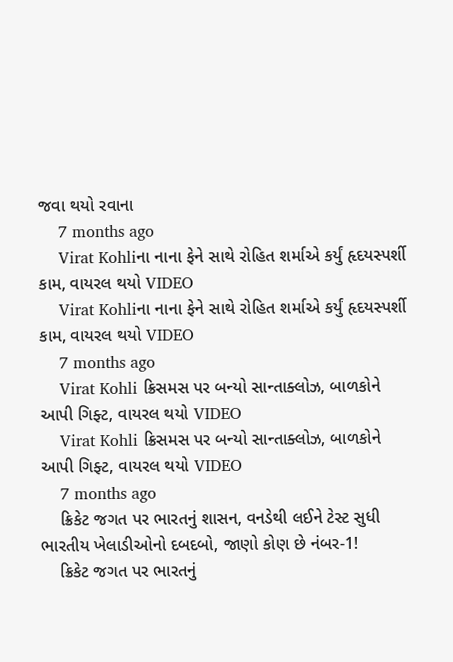જવા થયો રવાના
    7 months ago
    Virat Kohliના નાના ફેને સાથે રોહિત શર્માએ કર્યું હૃદયસ્પર્શી કામ, વાયરલ થયો VIDEO
    Virat Kohliના નાના ફેને સાથે રોહિત શર્માએ કર્યું હૃદયસ્પર્શી કામ, વાયરલ થયો VIDEO
    7 months ago
    Virat Kohli ક્રિસમસ પર બન્યો સાન્તાક્લોઝ, બાળકોને આપી ગિફ્ટ, વાયરલ થયો VIDEO
    Virat Kohli ક્રિસમસ પર બન્યો સાન્તાક્લોઝ, બાળકોને આપી ગિફ્ટ, વાયરલ થયો VIDEO
    7 months ago
    ક્રિકેટ જગત પર ભારતનું શાસન, વનડેથી લઈને ટેસ્ટ સુધી ભારતીય ખેલાડીઓનો દબદબો, જાણો કોણ છે નંબર-1!
    ક્રિકેટ જગત પર ભારતનું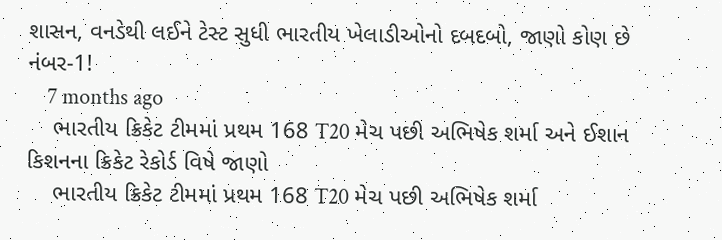શાસન, વનડેથી લઈને ટેસ્ટ સુધી ભારતીય ખેલાડીઓનો દબદબો, જાણો કોણ છે નંબર-1!
    7 months ago
    ભારતીય ક્રિકેટ ટીમમાં પ્રથમ 168 T20 મેચ પછી અભિષેક શર્મા અને ઈશાન કિશનના ક્રિકેટ રેકોર્ડ વિષે જાણો
    ભારતીય ક્રિકેટ ટીમમાં પ્રથમ 168 T20 મેચ પછી અભિષેક શર્મા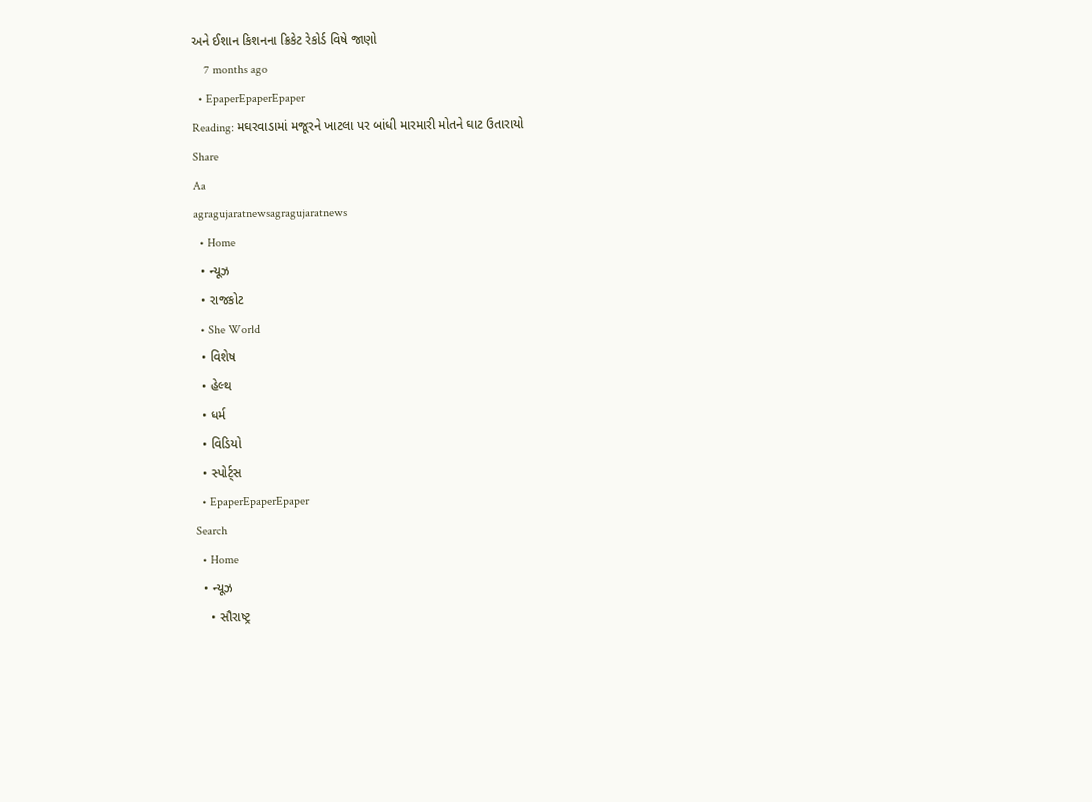અને ઈશાન કિશનના ક્રિકેટ રેકોર્ડ વિષે જાણો
    7 months ago
  • EpaperEpaperEpaper
Reading: મઘરવાડામાં મજૂરને ખાટલા પર બાંધી મારમારી મોતને ઘાટ ઉતારાયો
Share
Aa
agragujaratnewsagragujaratnews
  • Home
  • ન્યૂઝ
  • રાજકોટ
  • She World
  • વિશેષ
  • હેલ્થ
  • ધર્મ
  • વિડિયો
  • સ્પોર્ટ્સ
  • EpaperEpaperEpaper
Search
  • Home
  • ન્યૂઝ
    • સૌરાષ્ટ્ર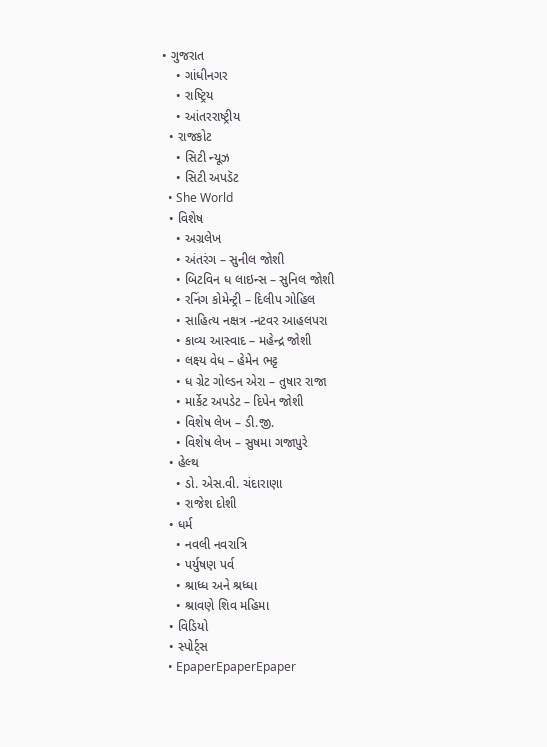• ગુજરાત
    • ગાંધીનગર
    • રાષ્ટ્રિય
    • આંતરરાષ્ટ્રીય
  • રાજકોટ
    • સિટી ન્યૂઝ
    • સિટી અપડૅટ
  • She World
  • વિશેષ
    • અગ્રલેખ
    • અંતરંગ – સુનીલ જોશી
    • બિટવિન ધ લાઇન્સ – સુનિલ જોશી
    • રનિંગ કોમેન્ટ્રી – દિલીપ ગોહિલ
    • સાહિત્ય નક્ષત્ર -નટવર આહલપરા
    • કાવ્ય આસ્વાદ – મહેન્દ્ર જોશી
    • લક્ષ્ય વેધ – હેમેન ભટ્ટ
    • ધ ગ્રેટ ગોલ્ડન એરા – તુષાર રાજા
    • માર્કેટ અપડેટ – દિપેન જોશી
    • વિશેષ લેખ – ડી.જી.
    • વિશેષ લેખ – સુષમા ગજાપુરે
  • હેલ્થ
    • ડો. એસ.વી. ચંદારાણા
    • રાજેશ દોશી
  • ધર્મ
    • નવલી નવરાત્રિ
    • પર્યુષણ પર્વ
    • શ્રાધ્ધ અને શ્રધ્ધા
    • શ્રાવણે શિવ મહિમા
  • વિડિયો
  • સ્પોર્ટ્સ
  • EpaperEpaperEpaper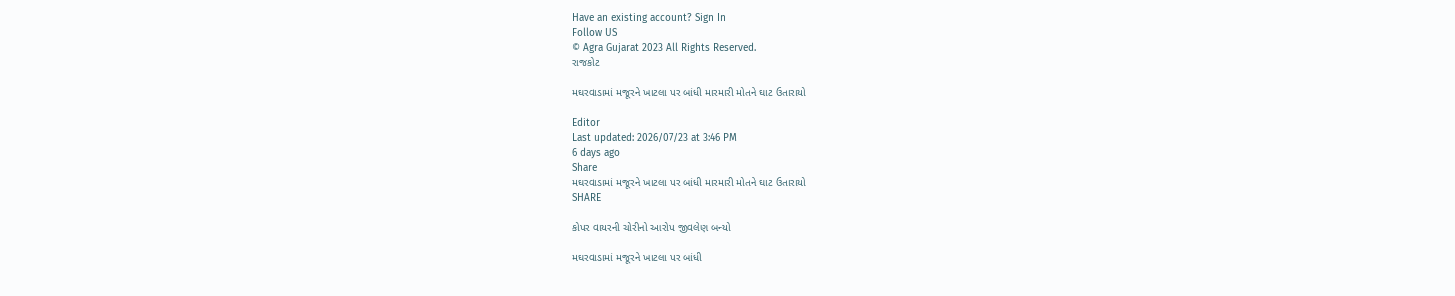Have an existing account? Sign In
Follow US
© Agra Gujarat 2023 All Rights Reserved.
રાજકોટ

મઘરવાડામાં મજૂરને ખાટલા પર બાંધી મારમારી મોતને ઘાટ ઉતારાયો

Editor
Last updated: 2026/07/23 at 3:46 PM
6 days ago
Share
મઘરવાડામાં મજૂરને ખાટલા પર બાંધી મારમારી મોતને ઘાટ ઉતારાયો
SHARE

કોપર વાયરની ચોરીનો આરોપ જીવલેણ બન્યો

મઘરવાડામાં મજૂરને ખાટલા પર બાંધી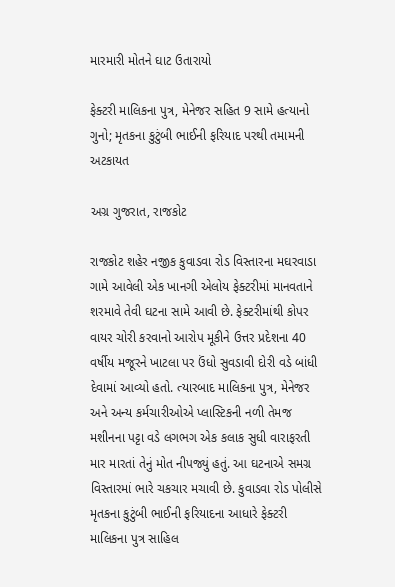મારમારી મોતને ઘાટ ઉતારાયો

ફેક્ટરી માલિકના પુત્ર, મેનેજર સહિત 9 સામે હત્યાનો ગુનો; મૃતકના કુટુંબી ભાઈની ફરિયાદ પરથી તમામની અટકાયત

અગ્ર ગુજરાત, રાજકોટ

રાજકોટ શહેર નજીક કુવાડવા રોડ વિસ્તારના મઘરવાડા ગામે આવેલી એક ખાનગી એલોય ફેક્ટરીમાં માનવતાને શરમાવે તેવી ઘટના સામે આવી છે. ફેક્ટરીમાંથી કોપર વાયર ચોરી કરવાનો આરોપ મૂકીને ઉત્તર પ્રદેશના 40 વર્ષીય મજૂરને ખાટલા પર ઉંધો સુવડાવી દોરી વડે બાંધી દેવામાં આવ્યો હતો. ત્યારબાદ માલિકના પુત્ર, મેનેજર અને અન્ય કર્મચારીઓએ પ્લાસ્ટિકની નળી તેમજ મશીનના પટ્ટા વડે લગભગ એક કલાક સુધી વારાફરતી માર મારતાં તેનું મોત નીપજ્યું હતું. આ ઘટનાએ સમગ્ર વિસ્તારમાં ભારે ચકચાર મચાવી છે. કુવાડવા રોડ પોલીસે મૃતકના કુટુંબી ભાઈની ફરિયાદના આધારે ફેક્ટરી માલિકના પુત્ર સાહિલ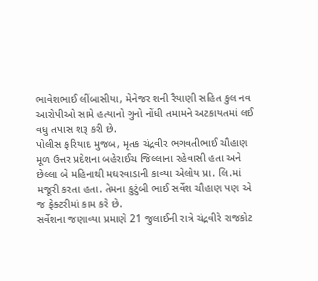ભાવેશભાઈ લીંબાસીયા, મેનેજર શની રૈયાણી સહિત કુલ નવ આરોપીઓ સામે હત્યાનો ગુનો નોંધી તમામને અટકાયતમાં લઈ વધુ તપાસ શરૂ કરી છે.
પોલીસ ફરિયાદ મુજબ, મૃતક ચંદ્રવીર ભગવતીભાઈ ચૌહાણ મૂળ ઉત્તર પ્રદેશના બહેરાઈચ જિલ્લાના રહેવાસી હતા અને છેલ્લા બે મહિનાથી મઘરવાડાની કાવ્યા એલોય પ્રા. લિ.માં મજૂરી કરતા હતા. તેમના કુટુંબી ભાઈ સર્વેશ ચૌહાણ પણ એ જ ફેક્ટરીમાં કામ કરે છે.
સર્વેશના જણાવ્યા પ્રમાણે 21 જુલાઈની રાત્રે ચંદ્રવીરે રાજકોટ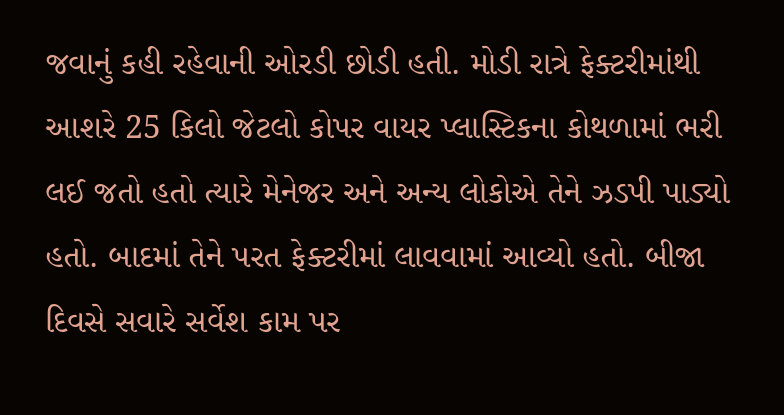જવાનું કહી રહેવાની ઓરડી છોડી હતી. મોડી રાત્રે ફેક્ટરીમાંથી આશરે 25 કિલો જેટલો કોપર વાયર પ્લાસ્ટિકના કોથળામાં ભરી લઈ જતો હતો ત્યારે મેનેજર અને અન્ય લોકોએ તેને ઝડપી પાડ્યો હતો. બાદમાં તેને પરત ફેક્ટરીમાં લાવવામાં આવ્યો હતો. બીજા દિવસે સવારે સર્વેશ કામ પર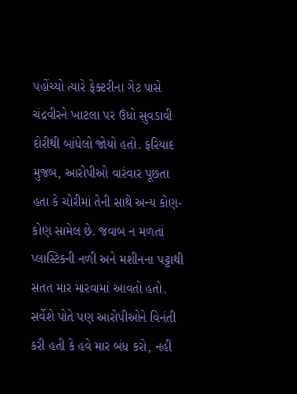પહોંચ્યો ત્યારે ફેક્ટરીના ગેટ પાસે ચંદ્રવીરને ખાટલા પર ઉંધો સુવડાવી દોરીથી બાંધેલો જોયો હતો. ફરિયાદ મુજબ, આરોપીઓ વારંવાર પૂછતા હતા કે ચોરીમાં તેની સાથે અન્ય કોણ-કોણ સામેલ છે. જવાબ ન મળતાં પ્લાસ્ટિકની નળી અને મશીનના પટ્ટાથી સતત માર મારવામાં આવતો હતો. સર્વેશે પોતે પણ આરોપીઓને વિનંતી કરી હતી કે હવે માર બંધ કરો, નહીં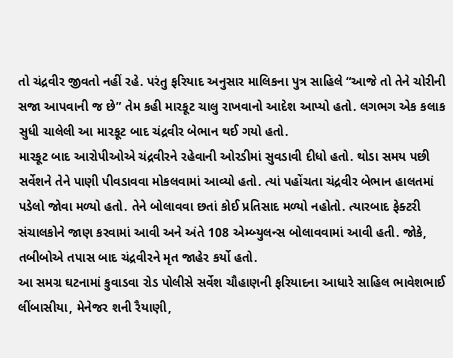તો ચંદ્રવીર જીવતો નહીં રહે. પરંતુ ફરિયાદ અનુસાર માલિકના પુત્ર સાહિલે “આજે તો તેને ચોરીની સજા આપવાની જ છે” તેમ કહી મારકૂટ ચાલુ રાખવાનો આદેશ આપ્યો હતો. લગભગ એક કલાક સુધી ચાલેલી આ મારકૂટ બાદ ચંદ્રવીર બેભાન થઈ ગયો હતો.
મારકૂટ બાદ આરોપીઓએ ચંદ્રવીરને રહેવાની ઓરડીમાં સુવડાવી દીધો હતો. થોડા સમય પછી સર્વેશને તેને પાણી પીવડાવવા મોકલવામાં આવ્યો હતો. ત્યાં પહોંચતા ચંદ્રવીર બેભાન હાલતમાં પડેલો જોવા મળ્યો હતો. તેને બોલાવવા છતાં કોઈ પ્રતિસાદ મળ્યો નહોતો. ત્યારબાદ ફેક્ટરી સંચાલકોને જાણ કરવામાં આવી અને અંતે 108 એમ્બ્યુલન્સ બોલાવવામાં આવી હતી. જોકે, તબીબોએ તપાસ બાદ ચંદ્રવીરને મૃત જાહેર કર્યો હતો.
આ સમગ્ર ઘટનામાં કુવાડવા રોડ પોલીસે સર્વેશ ચૌહાણની ફરિયાદના આધારે સાહિલ ભાવેશભાઈ લીંબાસીયા, મેનેજર શની રૈયાણી,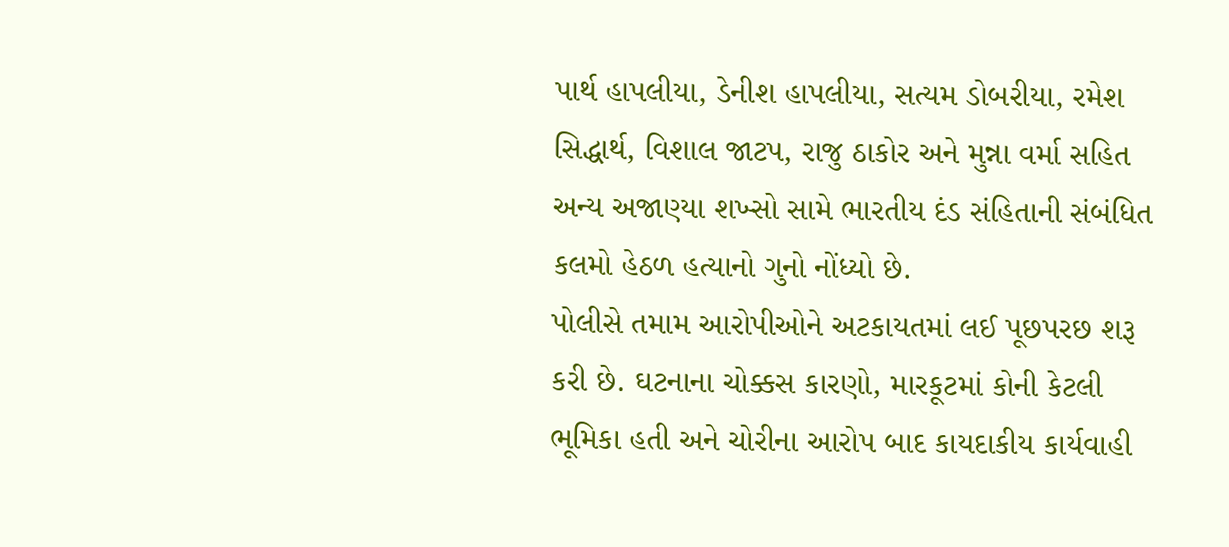પાર્થ હાપલીયા, ડેનીશ હાપલીયા, સત્યમ ડોબરીયા, રમેશ સિદ્ધાર્થ, વિશાલ જાટપ, રાજુ ઠાકોર અને મુન્ના વર્મા સહિત અન્ય અજાણ્યા શખ્સો સામે ભારતીય દંડ સંહિતાની સંબંધિત કલમો હેઠળ હત્યાનો ગુનો નોંધ્યો છે.
પોલીસે તમામ આરોપીઓને અટકાયતમાં લઈ પૂછપરછ શરૂ કરી છે. ઘટનાના ચોક્કસ કારણો, મારકૂટમાં કોની કેટલી ભૂમિકા હતી અને ચોરીના આરોપ બાદ કાયદાકીય કાર્યવાહી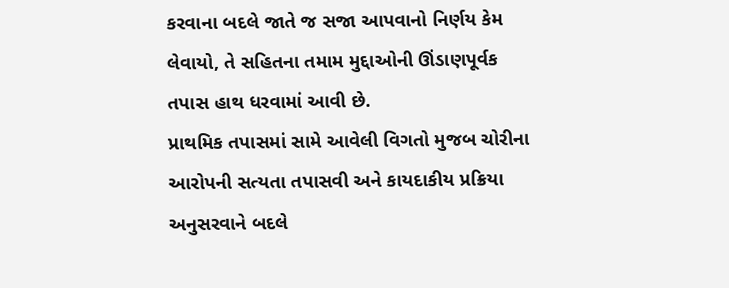કરવાના બદલે જાતે જ સજા આપવાનો નિર્ણય કેમ લેવાયો, તે સહિતના તમામ મુદ્દાઓની ઊંડાણપૂર્વક તપાસ હાથ ધરવામાં આવી છે.
પ્રાથમિક તપાસમાં સામે આવેલી વિગતો મુજબ ચોરીના આરોપની સત્યતા તપાસવી અને કાયદાકીય પ્રક્રિયા અનુસરવાને બદલે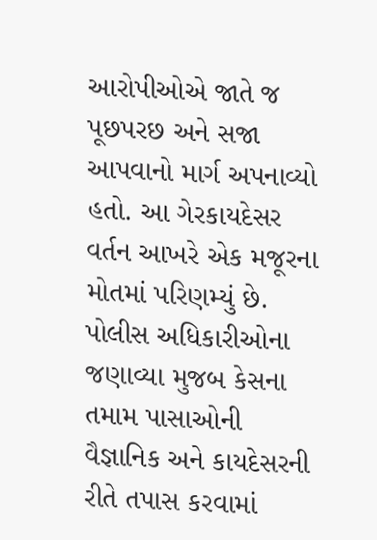આરોપીઓએ જાતે જ પૂછપરછ અને સજા આપવાનો માર્ગ અપનાવ્યો હતો. આ ગેરકાયદેસર વર્તન આખરે એક મજૂરના મોતમાં પરિણમ્યું છે. પોલીસ અધિકારીઓના જણાવ્યા મુજબ કેસના તમામ પાસાઓની વૈજ્ઞાનિક અને કાયદેસરની રીતે તપાસ કરવામાં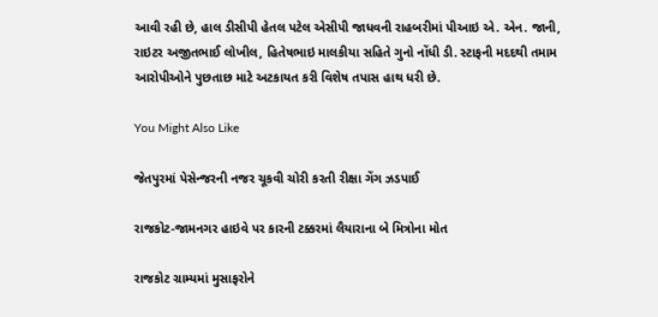આવી રહી છે, હાલ ડીસીપી હેતલ પટેલ એસીપી જાધવની રાહબરીમાં પીઆઇ એ. એન. જાની, રાઇટર અજીતભાઈ લોખીલ, હિતેષભાઇ માલકીયા સહિતે ગુનો નોંધી ડી. સ્ટાફની મદદથી તમામ આરોપીઓને પુછતાછ માટે અટકાયત કરી વિશેષ તપાસ હાથ ધરી છે.

You Might Also Like

જેતપુરમાં પેસેન્જરની નજર ચૂકવી ચોરી કરતી રીક્ષા ગેંગ ઝડપાઈ

રાજકોટ-જામનગર હાઇવે પર કારની ટક્કરમાં લૈયારાના બે મિત્રોના મોત

રાજકોટ ગ્રામ્યમાં મુસાફરોને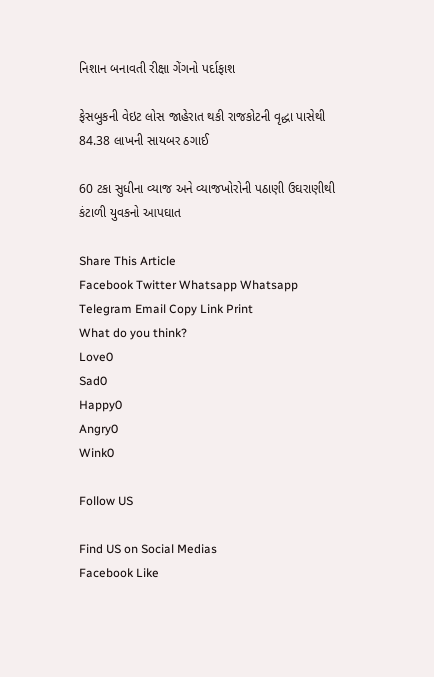નિશાન બનાવતી રીક્ષા ગેંગનો પર્દાફાશ

ફેસબુકની વેઇટ લોસ જાહેરાત થકી રાજકોટની વૃદ્ધા પાસેથી 84.38 લાખની સાયબર ઠગાઈ

60 ટકા સુધીના વ્યાજ અને વ્યાજખોરોની પઠાણી ઉઘરાણીથી કંટાળી યુવકનો આપઘાત

Share This Article
Facebook Twitter Whatsapp Whatsapp Telegram Email Copy Link Print
What do you think?
Love0
Sad0
Happy0
Angry0
Wink0

Follow US

Find US on Social Medias
Facebook Like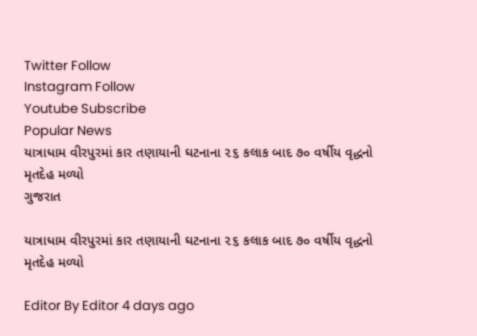Twitter Follow
Instagram Follow
Youtube Subscribe
Popular News
યાત્રાધામ વીરપુરમાં કાર તણાયાની ઘટનાના ૨૬ કલાક બાદ ૭૦ વર્ષીય વૃદ્ધનો મૃતદેહ મળ્યો
ગુજરાત

યાત્રાધામ વીરપુરમાં કાર તણાયાની ઘટનાના ૨૬ કલાક બાદ ૭૦ વર્ષીય વૃદ્ધનો મૃતદેહ મળ્યો

Editor By Editor 4 days ago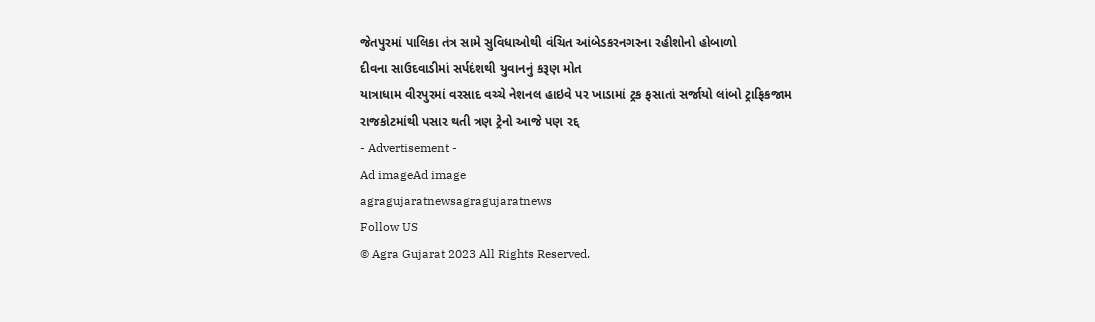જેતપુરમાં પાલિકા તંત્ર સામે સુવિધાઓથી વંચિત આંબેડકરનગરના રહીશોનો હોબાળો
દીવના સાઉદવાડીમાં સર્પદંશથી યુવાનનું કરૂણ મોત
યાત્રાધામ વીરપુરમાં વરસાદ વચ્ચે નેશનલ હાઇવે પર ખાડામાં ટ્રક ફસાતાં સર્જાયો લાંબો ટ્રાફિકજામ
રાજકોટમાંથી પસાર થતી ત્રણ ટ્રેનો આજે પણ રદ્દ
- Advertisement -
Ad imageAd image
agragujaratnewsagragujaratnews
Follow US
© Agra Gujarat 2023 All Rights Reserved.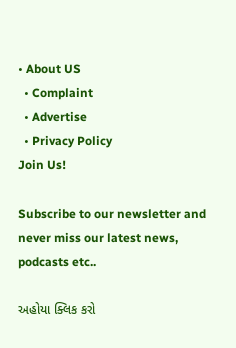• About US
  • Complaint
  • Advertise
  • Privacy Policy
Join Us!

Subscribe to our newsletter and never miss our latest news, podcasts etc..

અહોયા ક્લિક કરો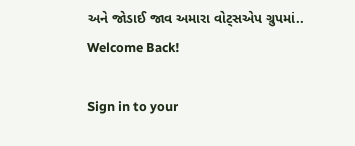અને જોડાઈ જાવ અમારા વોટ્સએપ ગ્રુપમાં..
Welcome Back!

Sign in to your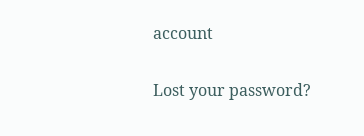account

Lost your password?